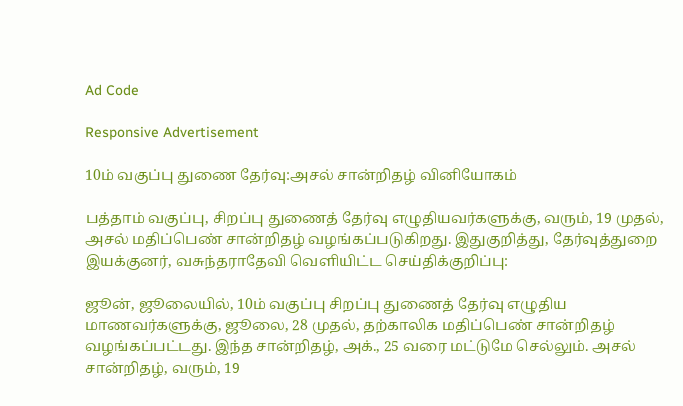Ad Code

Responsive Advertisement

10ம் வகுப்பு துணை தேர்வு:அசல் சான்றிதழ் வினியோகம்

பத்தாம் வகுப்பு, சிறப்பு துணைத் தேர்வு எழுதியவர்களுக்கு, வரும், 19 முதல், அசல் மதிப்பெண் சான்றிதழ் வழங்கப்படுகிறது. இதுகுறித்து, தேர்வுத்துறை இயக்குனர், வசுந்தராதேவி வெளியிட்ட செய்திக்குறிப்பு:

ஜூன், ஜூலையில், 10ம் வகுப்பு சிறப்பு துணைத் தேர்வு எழுதிய மாணவர்களுக்கு, ஜூலை, 28 முதல், தற்காலிக மதிப்பெண் சான்றிதழ் வழங்கப்பட்டது. இந்த சான்றிதழ், அக்., 25 வரை மட்டுமே செல்லும். அசல் சான்றிதழ், வரும், 19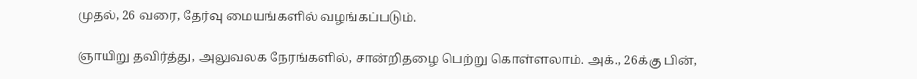முதல், 26 வரை, தேர்வு மையங்களில் வழங்கப்படும்.

ஞாயிறு தவிர்த்து, அலுவலக நேரங்களில், சான்றிதழை பெற்று கொள்ளலாம். அக்., 26க்கு பின்,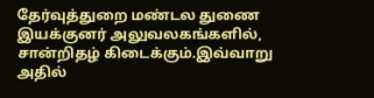தேர்வுத்துறை மண்டல துணை இயக்குனர் அலுவலகங்களில், சான்றிதழ் கிடைக்கும்.இவ்வாறு அதில்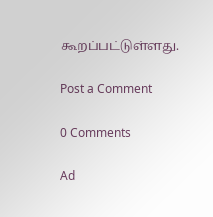கூறப்பட்டுள்ளது.

Post a Comment

0 Comments

Ad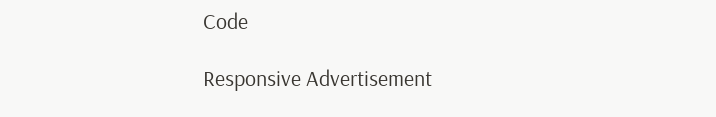Code

Responsive Advertisement